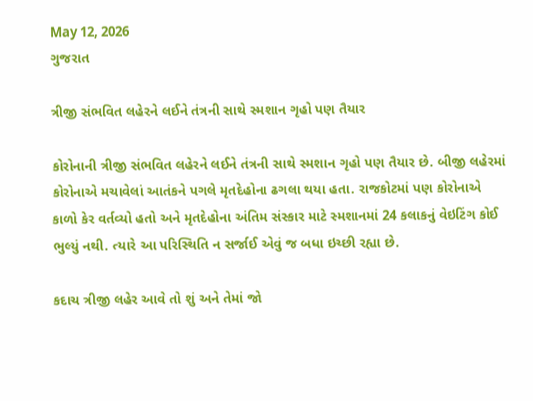May 12, 2026
ગુજરાત

ત્રીજી સંભવિત લહેરને લઈને તંત્રની સાથે સ્મશાન ગૃહો પણ તૈયાર

કોરોનાની ત્રીજી સંભવિત લહેરને લઈને તંત્રની સાથે સ્મશાન ગૃહો પણ તૈયાર છે. બીજી લહેરમાં કોરોનાએ મચાવેલાં આતંકને પગલે મૃતદેહોના ઢગલા થયા હતા. રાજકોટમાં પણ કોરોનાએ કાળો કેર વર્તવ્યો હતો અને મૃતદેહોના અંતિમ સંસ્કાર માટે સ્મશાનમાં 24 કલાકનું વેઇટિંગ કોઈ ભુલ્યું નથી. ત્યારે આ પરિસ્થિતિ ન સર્જાઈ એવું જ બધા ઇચ્છી રહ્યા છે.

કદાચ ત્રીજી લહેર આવે તો શું અને તેમાં જો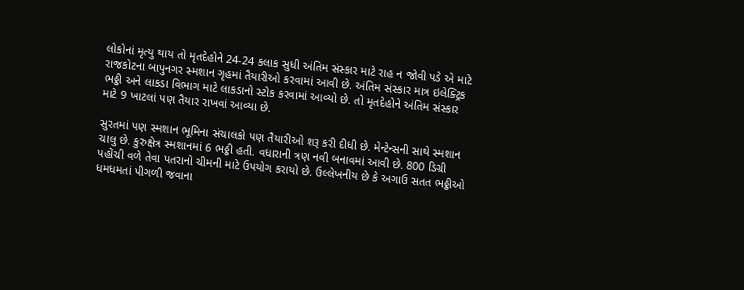લોકોનાં મૃત્યુ થાય તો મૃતદેહોને 24-24 કલાક સુધી અંતિમ સંસ્કાર માટે રાહ ન જોવી પડે એ માટે રાજકોટના બાપુનગર સ્મશાન ગૃહમાં તૈયારીઓ કરવામાં આવી છે. અંતિમ સંસ્કાર માત્ર ઇલેક્ટ્રિક ભઠ્ઠી અને લાકડા વિભાગ માટે લાકડાનો સ્ટોક કરવામાં આવ્યો છે. તો મૃતદેહોને અંતિમ સંસ્કાર માટે 9 ખાટલાં પણ તૈયાર રાખવાં આવ્યા છે.

સુરતમાં પણ સ્મશાન ભૂમિના સંચાલકો પણ તૈયારીઓ શરૂ કરી દીધી છે. મેન્ટેન્સની સાથે સ્મશાન ચાલુ છે. કુરુક્ષેત્ર સ્મશાનમાં 6 ભઠ્ઠી હતી. વધારાની ત્રણ નવી બનાવમાં આવી છે. 800 ડિગ્રી પહોંચી વળે તેવા પતરાનો ચીમની માટે ઉપયોગ કરાયો છે. ઉલ્લેખનીય છે કે અગાઉ સતત ભઠ્ઠીઓ ધમધમતાં પીગળી જવાના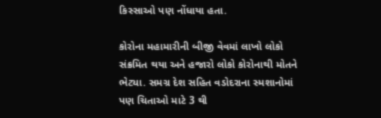કિસ્સાઓ પણ નોંધાયા હતા.

કોરોના મહામારીની બીજી વેવમાં લાખો લોકો સંક્રમિત થયા અને હજારો લોકો કોરોનાથી મોતને ભેટ્યા. સમગ્ર દેશ સહિત વડોદરાના સ્મશાનોમાં પણ ચિતાઓ માટે 3 થી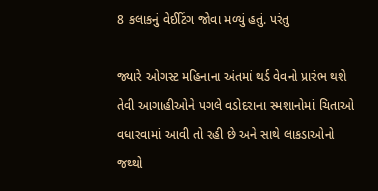8 કલાકનું વેઈટિંગ જોવા મળ્યું હતું. પરંતુ

જ્યારે ઓગસ્ટ મહિનાના અંતમાં થર્ડ વેવનો પ્રારંભ થશે તેવી આગાહીઓને પગલે વડોદરાના સ્મશાનોમાં ચિતાઓ વધારવામાં આવી તો રહી છે અને સાથે લાકડાઓનો જથ્થો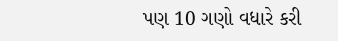પણ 10 ગણો વધારે કરી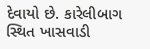દેવાયો છે. કારેલીબાગ સ્થિત ખાસવાડી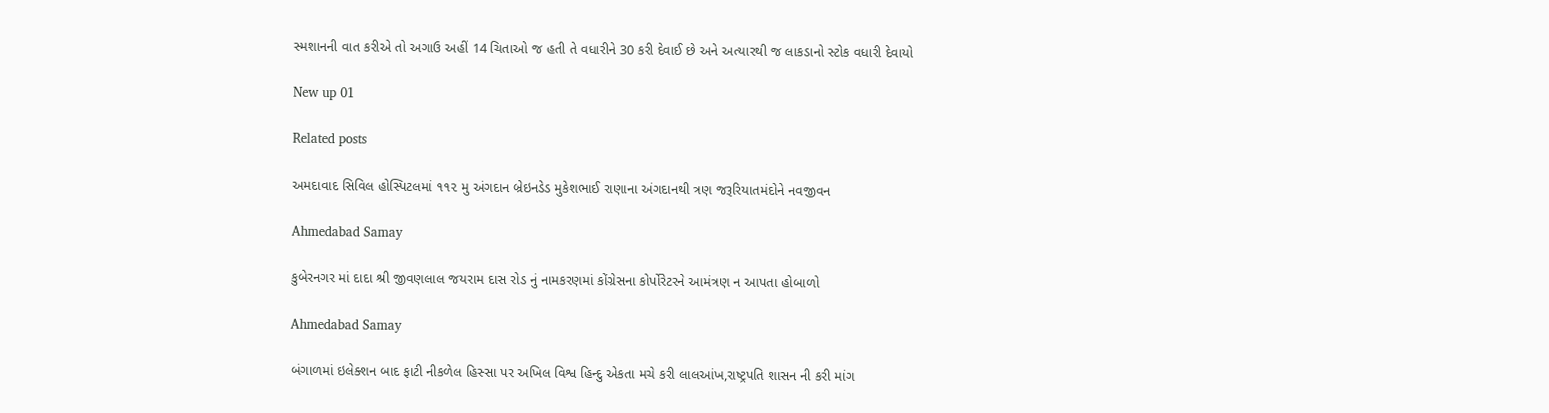સ્મશાનની વાત કરીએ તો અગાઉ અહીં 14 ચિતાઓ જ હતી તે વધારીને 30 કરી દેવાઈ છે અને અત્યારથી જ લાકડાનો સ્ટોક વધારી દેવાયો

New up 01

Related posts

અમદાવાદ સિવિલ હોસ્પિટલમાં ૧૧૨ મુ અંગદાન બ્રેઇનડેડ મુકેશભાઈ રાણાના અંગદાનથી ત્રણ જરૂરિયાતમંદોને નવજીવન

Ahmedabad Samay

કુબેરનગર માં દાદા શ્રી જીવણલાલ જયરામ દાસ રોડ નું નામકરણમાં કોંગ્રેસના કોર્પોરેટરને આમંત્રણ ન આપતા હોબાળો

Ahmedabad Samay

બંગાળમાં ઇલેક્શન બાદ ફાટી નીકળેલ હિસ્સા પર અખિલ વિશ્વ હિન્દુ એકતા મચે કરી લાલઆંખ,રાષ્ટ્રપતિ શાસન ની કરી માંગ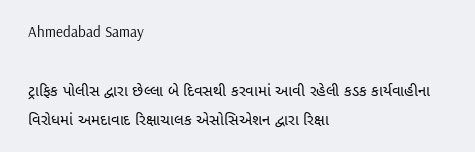Ahmedabad Samay

ટ્રાફિક પોલીસ દ્વારા છેલ્લા બે દિવસથી કરવામાં આવી રહેલી કડક કાર્યવાહીના વિરોધમાં અમદાવાદ રિક્ષાચાલક એસોસિએશન દ્વારા રિક્ષા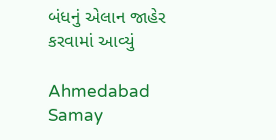બંધનું એલાન જાહેર કરવામાં આવ્યું

Ahmedabad Samay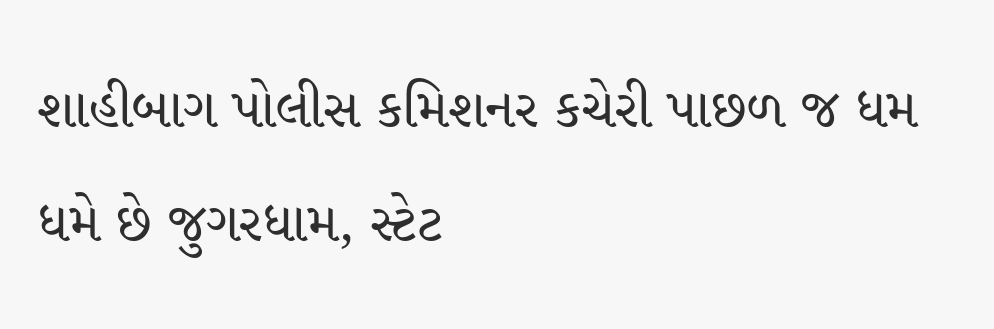શાહીબાગ પોલીસ કમિશનર કચેરી પાછળ જ ધમ ધમે છે જુગરધામ, સ્ટેટ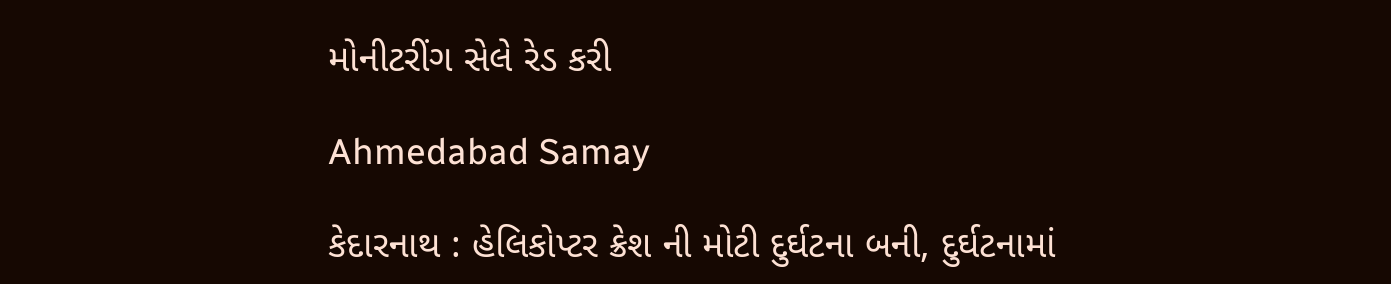મોનીટરીંગ સેલે રેડ કરી

Ahmedabad Samay

કેદારનાથ : હેલિકોપ્‍ટર ક્રેશ ની મોટી દુર્ઘટના બની, દુર્ઘટનામાં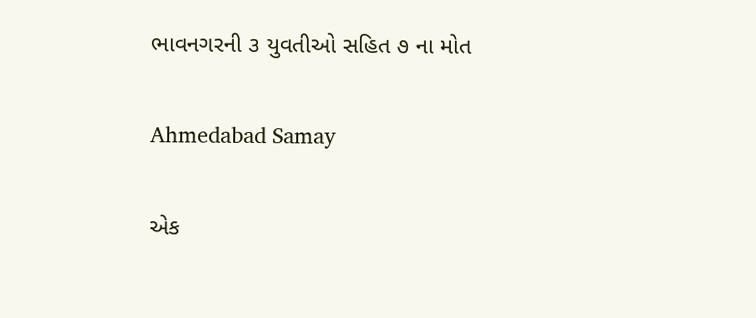ભાવનગરની ૩ યુવતીઓ સહિત ૭ ના મોત

Ahmedabad Samay

એક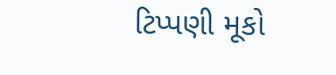ટિપ્પણી મૂકો